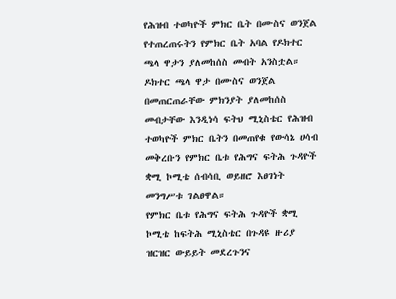የሕዝብ ተወካዮች ምክር ቤት በሙስና ወንጀል የተጠረጠሩትን የምክር ቤት አባል የዶክተር ጫላ ዋታን ያለመከሰስ መብት አንስቷል።
ዶክተር ጫላ ዋታ በሙስና ወንጀል በመጠርጠራቸው ምክንያት ያለመከሰስ መብታቸው እንዲነሳ ፍትህ ሚኒስቴር የሕዝብ ተወካዮች ምክር ቤትን በመጠየቁ የውሳኔ ሀሳብ መቅረቡን የምክር ቤቱ የሕግና ፍትሕ ጉዳዮች ቋሚ ኮሚቴ ሰብሳቢ ወይዘሮ እፀገነት መንግሥቱ ገልፀዋል።
የምክር ቤቱ የሕግና ፍትሕ ጉዳዮች ቋሚ ኮሚቴ ከፍትሕ ሚኒስቴር በጉዳዩ ዙሪያ ዝርዝር ውይይት መደረጉንና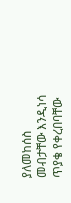ያለመከሰስ መብታቸው እንዲነሳ ጥያቄ የቀረበባቸው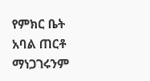የምክር ቤት አባል ጠርቶ ማነጋገሩንም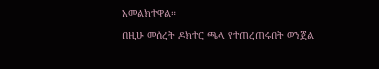አመልክተዋል።
በዚሁ መሰረት ዶክተር ጫላ የተጠረጠሩበት ወንጀል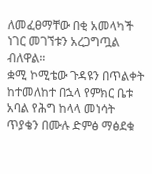ለመፈፀማቸው በቂ አመላካች ነገር መገኘቱን አረጋግጧል ብለዋል።
ቋሚ ኮሚቴው ጉዳዩን በጥልቀት ከተመለከተ በኋላ የምክር ቤቱ አባል የሕግ ከላላ መነሳት ጥያቄን በሙሉ ድምፅ ማፅደቁ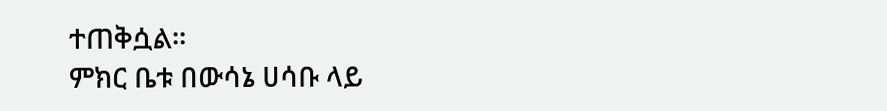ተጠቅሷል።
ምክር ቤቱ በውሳኔ ሀሳቡ ላይ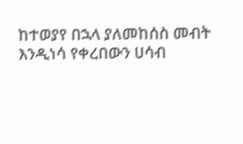ከተወያየ በኋላ ያለመከሰስ መብት እንዲነሳ የቀረበውን ሀሳብ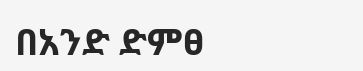በአንድ ድምፀ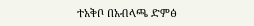ተአቅቦ በአብላጫ ድምፅ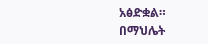አፅድቋል።
በማህሌት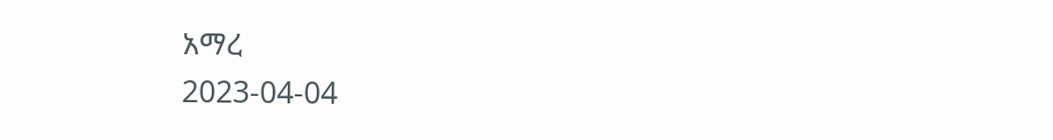አማረ
2023-04-04